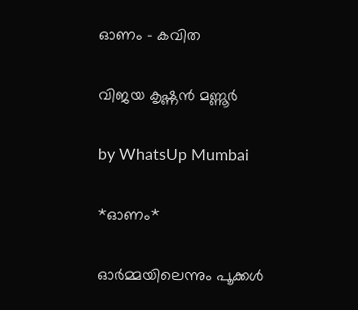ഓണം – കവിത

വിജയ കൃഷ്ണൻ മണ്ണൂർ

by WhatsUp Mumbai

*ഓണം*

ഓർമ്മയിലെന്നും പൂക്കൾ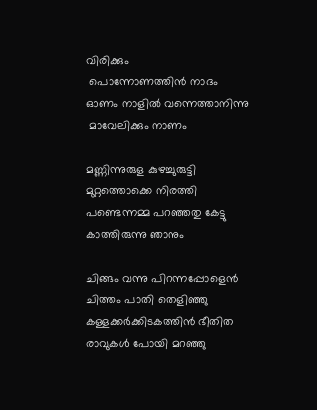വിരിക്കും
 പൊന്നോണത്തിൻ നാദം
ഓണം നാളിൽ വന്നെത്താനിന്നു
 മാവേലിക്കും നാണം

മണ്ണിന്നുരുള കുഴച്ചുരുട്ടി
മുറ്റത്തൊക്കെ നിരത്തി
പണ്ടെന്നമ്മ പറഞ്ഞതു കേട്ടു
കാത്തിരുന്നു ഞാനും

ചിങ്ങം വന്നു പിറന്നപ്പോളെൻ
ചിത്തം പാതി തെളിഞ്ഞു
കള്ളക്കർക്കിടകത്തിൻ ഭീതിത
രാവുകൾ പോയി മറഞ്ഞു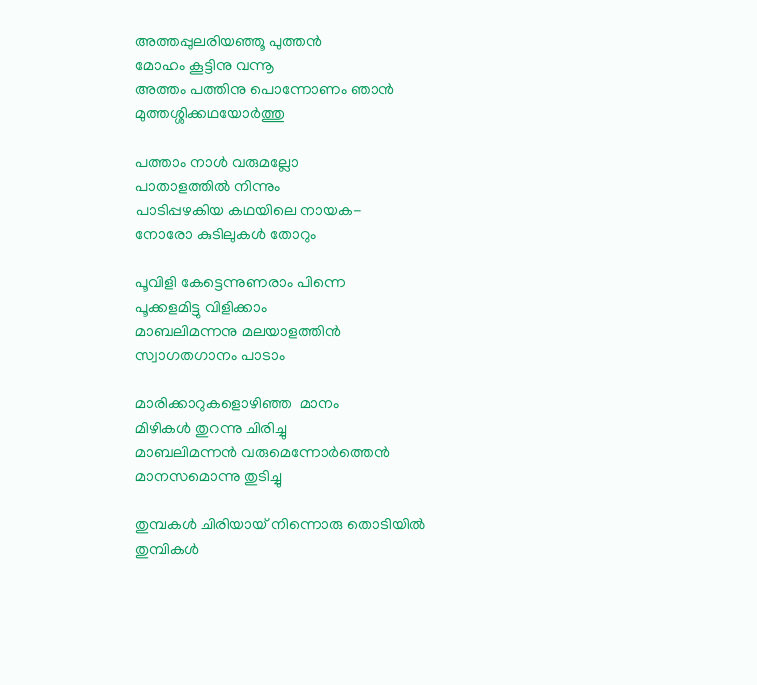അത്തപ്പുലരിയഞ്ഞൂ പുത്തൻ
മോഹം കൂട്ടിനു വന്നൂ
അത്തം പത്തിനു പൊന്നോണം ഞാൻ
മുത്തശ്ശിക്കഥയോർത്തു

പത്താം നാൾ വരുമല്ലോ
പാതാളത്തിൽ നിന്നും
പാടിപ്പഴകിയ കഥയിലെ നായക-
നോരോ കുടിലുകൾ തോറും

പൂവിളി കേട്ടെന്നുണരാം പിന്നെ
പൂക്കളമിട്ടു വിളിക്കാം
മാബലിമന്നനു മലയാളത്തിൻ
സ്വാഗതഗാനം പാടാം

മാരിക്കാറുകളൊഴിഞ്ഞ  മാനം
മിഴികൾ തുറന്നു ചിരിച്ചു
മാബലിമന്നൻ വരുമെന്നോർത്തെൻ
മാനസമൊന്നു തുടിച്ചു

തുമ്പകൾ ചിരിയായ് നിന്നൊരു തൊടിയിൽ
തുമ്പികൾ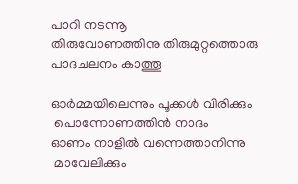പാറി നടന്നൂ
തിരുവോണത്തിനു തിരുമുറ്റത്തൊരു
പാദചലനം കാത്തൂ

ഓർമ്മയിലെന്നും പൂക്കൾ വിരിക്കും
 പൊന്നോണത്തിൻ നാദം
ഓണം നാളിൽ വന്നെത്താനിന്നു
 മാവേലിക്കും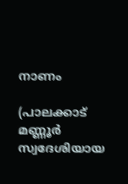നാണം

(പാലക്കാട് മണ്ണൂർ സ്വദേശിയായ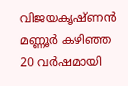വിജയകൃഷ്ണൻ മണ്ണൂർ കഴിഞ്ഞ 20 വർഷമായി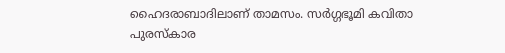ഹൈദരാബാദിലാണ് താമസം. സർഗ്ഗഭൂമി കവിതാ പുരസ്‌കാര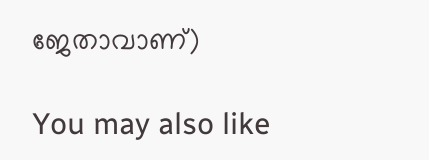ജേതാവാണ്)

You may also like